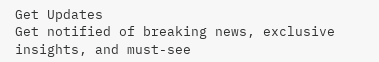Get Updates
Get notified of breaking news, exclusive insights, and must-see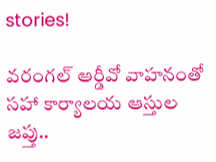stories!

వరంగల్ ఆర్డీవో వాహనంతో సహా కార్యాలయ ఆస్తుల జప్తు..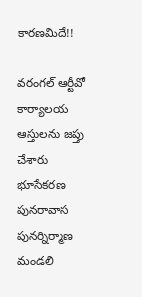కారణమిదే!!

వరంగల్ ఆర్టీవో కార్యాలయ ఆస్తులను జప్తు చేశారు భూసేకరణ పునరావాస పునర్నిర్మాణ మండలి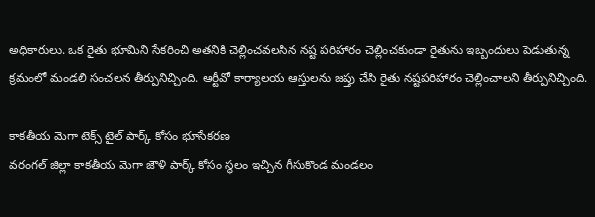అధికారులు. ఒక రైతు భూమిని సేకరించి అతనికి చెల్లించవలసిన నష్ట పరిహారం చెల్లించకుండా రైతును ఇబ్బందులు పెడుతున్న క్రమంలో మండలి సంచలన తీర్పునిచ్చింది. ఆర్టీవో కార్యాలయ ఆస్తులను జప్తు చేసి రైతు నష్టపరిహారం చెల్లించాలని తీర్పునిచ్చింది.

కాకతీయ మెగా టెక్స్ టైల్ పార్క్ కోసం భూసేకరణ
వరంగల్ జిల్లా కాకతీయ మెగా జౌళి పార్క్ కోసం స్థలం ఇచ్చిన గీసుకొండ మండలం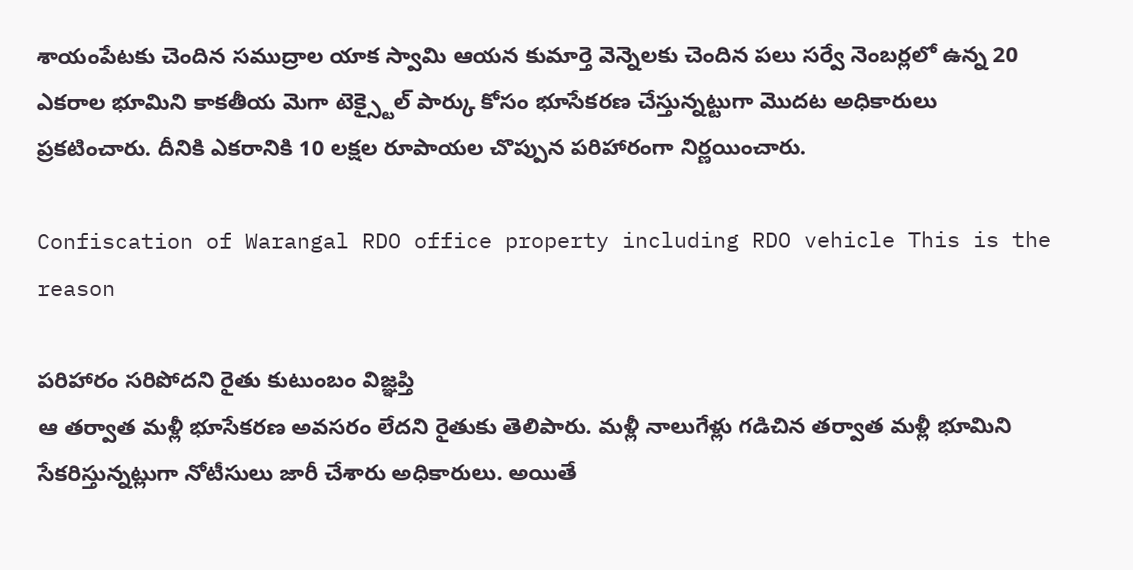శాయంపేటకు చెందిన సముద్రాల యాక స్వామి ఆయన కుమార్తె వెన్నెలకు చెందిన పలు సర్వే నెంబర్లలో ఉన్న 20 ఎకరాల భూమిని కాకతీయ మెగా టెక్స్టైల్ పార్కు కోసం భూసేకరణ చేస్తున్నట్టుగా మొదట అధికారులు ప్రకటించారు. దీనికి ఎకరానికి 10 లక్షల రూపాయల చొప్పున పరిహారంగా నిర్ణయించారు.

Confiscation of Warangal RDO office property including RDO vehicle This is the reason

పరిహారం సరిపోదని రైతు కుటుంబం విజ్ఞప్తి
ఆ తర్వాత మళ్లీ భూసేకరణ అవసరం లేదని రైతుకు తెలిపారు. మళ్లీ నాలుగేళ్లు గడిచిన తర్వాత మళ్లీ భూమిని సేకరిస్తున్నట్లుగా నోటీసులు జారీ చేశారు అధికారులు. అయితే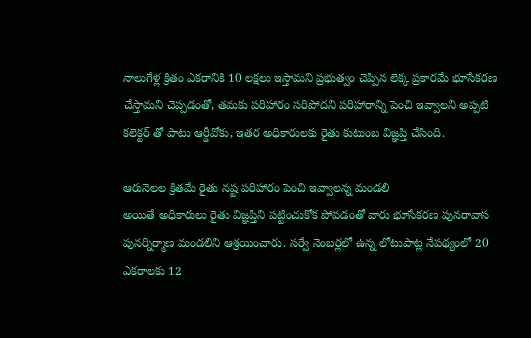నాలుగేళ్ల క్రితం ఎకరానికి 10 లక్షలు ఇస్తామని ప్రభుత్వం చెప్పిన లెక్క ప్రకారమే భూసేకరణ చేస్తామని చెప్పడంతో, తమకు పరిహారం సరిపోదని పరిహారాన్ని పెంచి ఇవ్వాలని అప్పటి కలెక్టర్ తో పాటు ఆర్డీవోకు, ఇతర అధికారులకు రైతు కుటుంబ విజ్ఞప్తి చేసింది.

ఆరునెలల క్రితమే రైతు నష్ట పరిహారం పెంచి ఇవ్వాలన్న మండలి
అయితే అధికారులు రైతు విజ్ఞప్తిని పట్టించుకోక పోవడంతో వారు భూసేకరణ పునరావాస పునర్నిర్మాణ మండలిని ఆశ్రయించారు. సర్వే నెంబర్లలో ఉన్న లోటుపాట్ల నేపథ్యంలో 20 ఎకరాలకు 12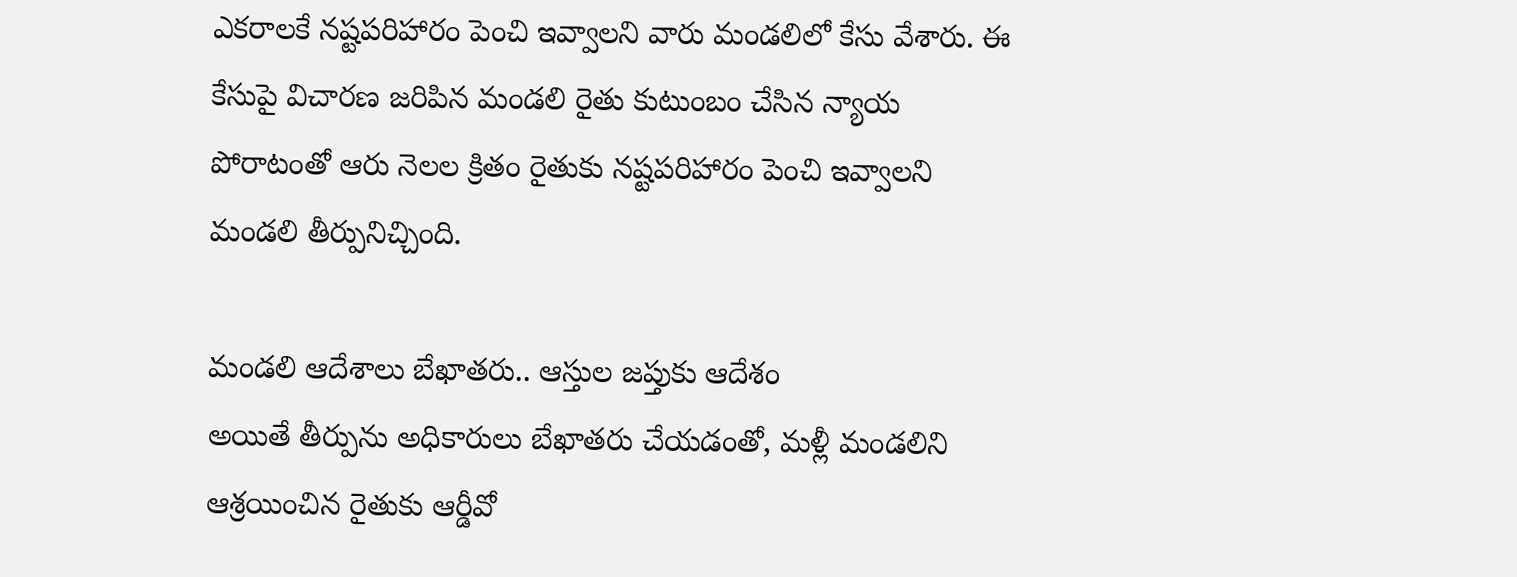ఎకరాలకే నష్టపరిహారం పెంచి ఇవ్వాలని వారు మండలిలో కేసు వేశారు. ఈ కేసుపై విచారణ జరిపిన మండలి రైతు కుటుంబం చేసిన న్యాయ పోరాటంతో ఆరు నెలల క్రితం రైతుకు నష్టపరిహారం పెంచి ఇవ్వాలని మండలి తీర్పునిచ్చింది.

మండలి ఆదేశాలు బేఖాతరు.. ఆస్తుల జప్తుకు ఆదేశం
అయితే తీర్పును అధికారులు బేఖాతరు చేయడంతో, మళ్లీ మండలిని ఆశ్రయించిన రైతుకు ఆర్డీవో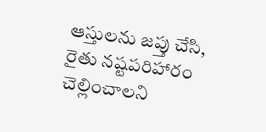ఆస్తులను జప్తు చేసి, రైతు నష్టపరిహారం చెల్లించాలని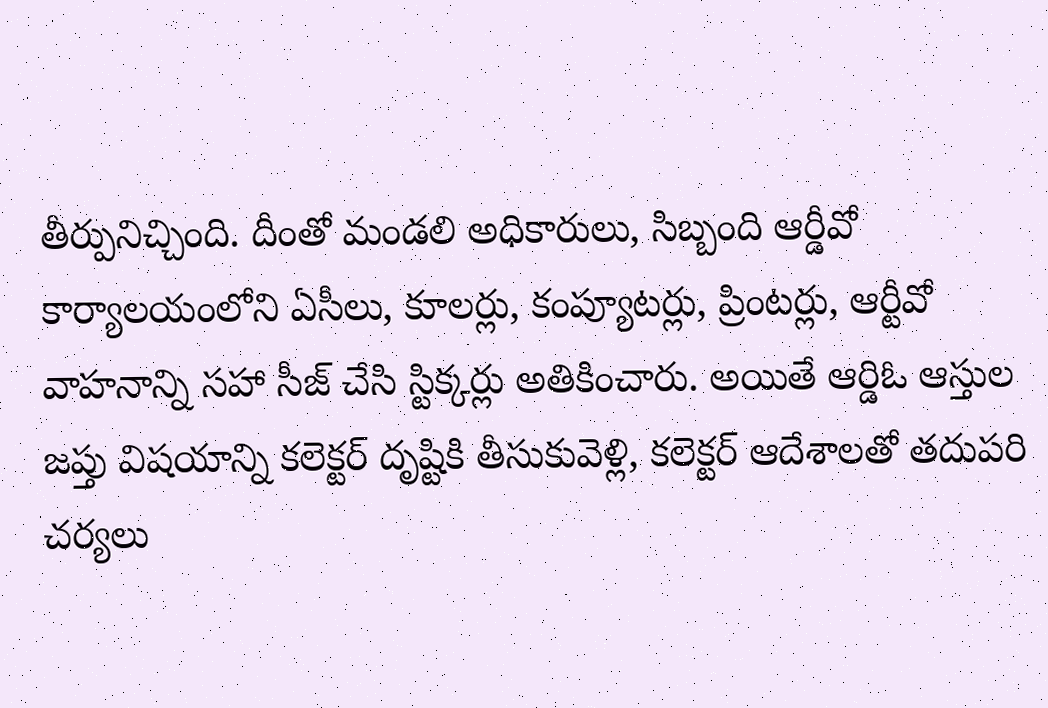తీర్పునిచ్చింది. దీంతో మండలి అధికారులు, సిబ్బంది ఆర్డీవో కార్యాలయంలోని ఏసీలు, కూలర్లు, కంప్యూటర్లు, ప్రింటర్లు, ఆర్టీవో వాహనాన్ని సహా సీజ్ చేసి స్టిక్కర్లు అతికించారు. అయితే ఆర్డిఓ ఆస్తుల జప్తు విషయాన్ని కలెక్టర్ దృష్టికి తీసుకువెళ్లి, కలెక్టర్ ఆదేశాలతో తదుపరి చర్యలు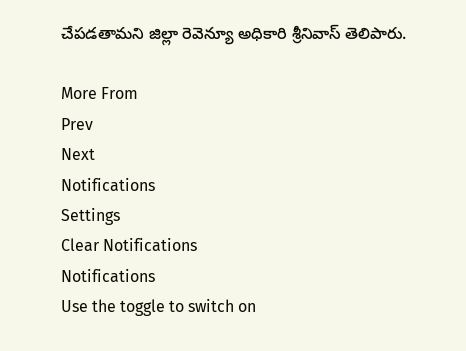చేపడతామని జిల్లా రెవెన్యూ అధికారి శ్రీనివాస్ తెలిపారు.

More From
Prev
Next
Notifications
Settings
Clear Notifications
Notifications
Use the toggle to switch on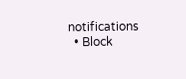notifications
  • Block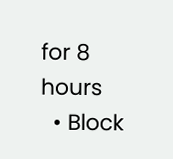for 8 hours
  • Block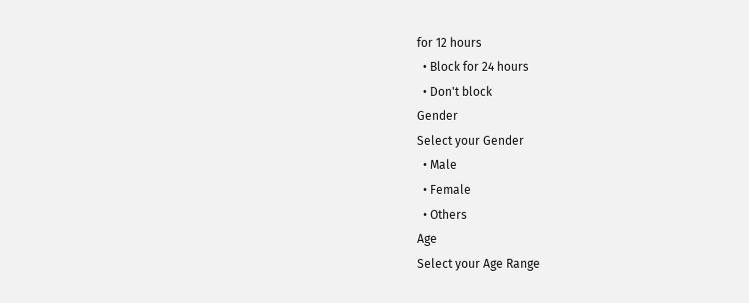for 12 hours
  • Block for 24 hours
  • Don't block
Gender
Select your Gender
  • Male
  • Female
  • Others
Age
Select your Age Range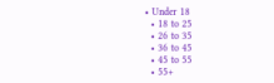• Under 18
  • 18 to 25
  • 26 to 35
  • 36 to 45
  • 45 to 55
  • 55+